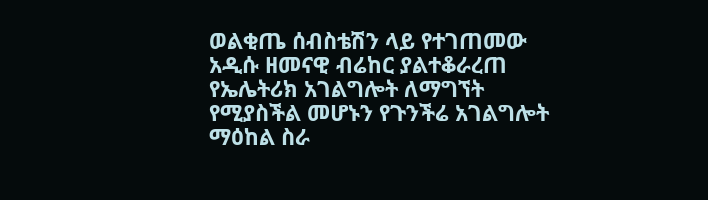ወልቂጤ ሰብስቴሽን ላይ የተገጠመው አዲሱ ዘመናዊ ብሬከር ያልተቆራረጠ የኤሌትሪክ አገልግሎት ለማግኘት የሚያስችል መሆኑን የጉንችሬ አገልግሎት ማዕከል ስራ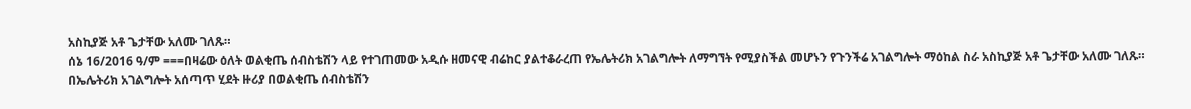አስኪያጅ አቶ ጌታቸው አለሙ ገለጹ።
ሰኔ 16/2016 ዓ/ም ===በዛሬው ዕለት ወልቂጤ ሰብስቴሽን ላይ የተገጠመው አዲሱ ዘመናዊ ብሬከር ያልተቆራረጠ የኤሌትሪክ አገልግሎት ለማግኘት የሚያስችል መሆኑን የጉንችሬ አገልግሎት ማዕከል ስራ አስኪያጅ አቶ ጌታቸው አለሙ ገለጹ። በኤሌትሪክ አገልግሎት አሰጣጥ ሂደት ዙሪያ በወልቂጤ ሰብስቴሽን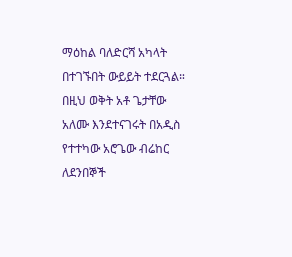ማዕከል ባለድርሻ አካላት በተገኙበት ውይይት ተደርጓል። በዚህ ወቅት አቶ ጌታቸው አለሙ እንደተናገሩት በአዲስ የተተካው አሮጌው ብሬከር ለደንበኞች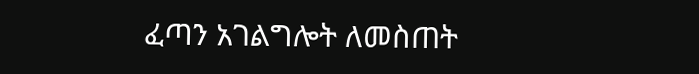ፈጣን አገልግሎት ለመስጠት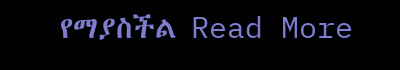የማያስችል Read More